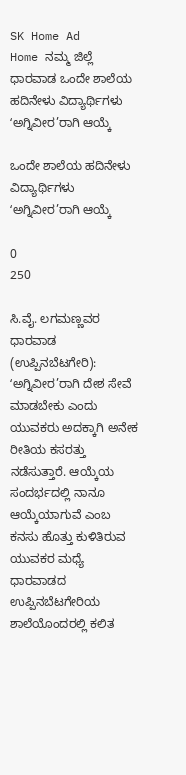SK Home Ad
Home ನಮ್ಮ ಜಿಲ್ಲೆ ಧಾರವಾಡ ಒಂದೇ ಶಾಲೆಯ ಹದಿನೇಳು ವಿದ್ಯಾರ್ಥಿಗಳು ʻಅಗ್ನಿವೀರ’ರಾಗಿ ಆಯ್ಕೆ

ಒಂದೇ ಶಾಲೆಯ ಹದಿನೇಳು ವಿದ್ಯಾರ್ಥಿಗಳು ʻಅಗ್ನಿವೀರ’ರಾಗಿ ಆಯ್ಕೆ

0
250

ಸಿ.ವೈ. ಲಗಮಣ್ಣವರ
ಧಾರವಾಡ (ಉಪ್ಪಿನಬೆಟಗೇರಿ): ʻಅಗ್ನಿವೀರ’ರಾಗಿ ದೇಶ ಸೇವೆ ಮಾಡಬೇಕು ಎಂದು ಯುವಕರು ಅದಕ್ಕಾಗಿ ಅನೇಕ ರೀತಿಯ ಕಸರತ್ತು ನಡೆಸುತ್ತಾರೆ. ಆಯ್ಕೆಯ ಸಂದರ್ಭದಲ್ಲಿ ನಾನೂ ಆಯ್ಕೆಯಾಗುವೆ ಎಂಬ ಕನಸು ಹೊತ್ತು ಕುಳಿತಿರುವ ಯುವಕರ ಮಧ್ಯೆ ಧಾರವಾಡದ ಉಪ್ಪಿನಬೆಟಗೇರಿಯ ಶಾಲೆಯೊಂದರಲ್ಲಿ ಕಲಿತ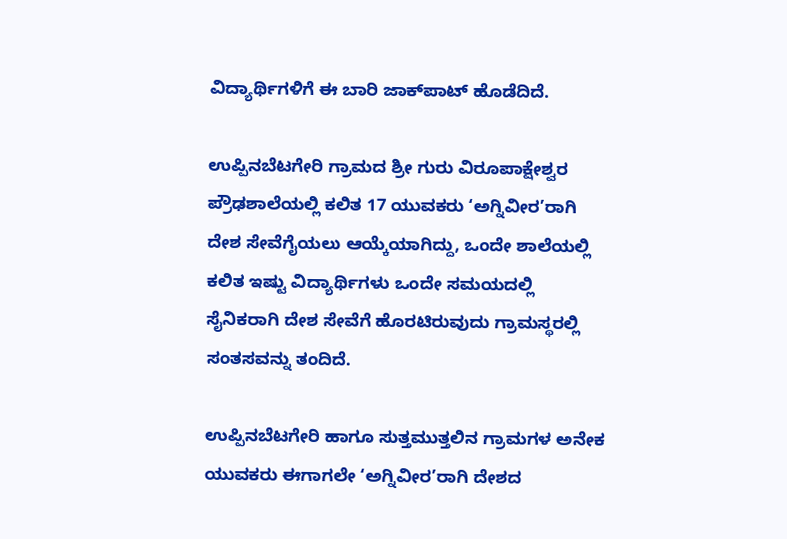ವಿದ್ಯಾರ್ಥಿಗಳಿಗೆ ಈ ಬಾರಿ ಜಾಕ್‌ಪಾಟ್‌ ಹೊಡೆದಿದೆ.

ಉಪ್ಪಿನಬೆಟಗೇರಿ ಗ್ರಾಮದ ಶ್ರೀ ಗುರು ವಿರೂಪಾಕ್ಷೇಶ್ವರ ಪ್ರೌಢಶಾಲೆಯಲ್ಲಿ ಕಲಿತ 17 ಯುವಕರು ʻಅಗ್ನಿವೀರ’ರಾಗಿ ದೇಶ ಸೇವೆಗೈಯಲು ಆಯ್ಕೆಯಾಗಿದ್ದು, ಒಂದೇ ಶಾಲೆಯಲ್ಲಿ ಕಲಿತ ಇಷ್ಟು ವಿದ್ಯಾರ್ಥಿಗಳು ಒಂದೇ ಸಮಯದಲ್ಲಿ ಸೈನಿಕರಾಗಿ ದೇಶ ಸೇವೆಗೆ ಹೊರಟಿರುವುದು ಗ್ರಾಮಸ್ಥರಲ್ಲಿ ಸಂತಸವನ್ನು ತಂದಿದೆ.

ಉಪ್ಪಿನಬೆಟಗೇರಿ ಹಾಗೂ ಸುತ್ತಮುತ್ತಲಿನ ಗ್ರಾಮಗಳ ಅನೇಕ ಯುವಕರು ಈಗಾಗಲೇ ʻಅಗ್ನಿವೀರ’ರಾಗಿ ದೇಶದ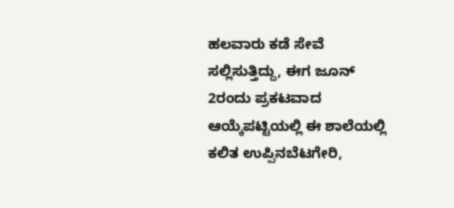ಹಲವಾರು ಕಡೆ ಸೇವೆ ಸಲ್ಲಿಸುತ್ತಿದ್ದು, ಈಗ ಜೂನ್ 2ರಂದು ಪ್ರಕಟವಾದ ಆಯ್ಕೆಪಟ್ಟಿಯಲ್ಲಿ ಈ ಶಾಲೆಯಲ್ಲಿ ಕಲಿತ ಉಪ್ಪಿನಬೆಟಗೇರಿ,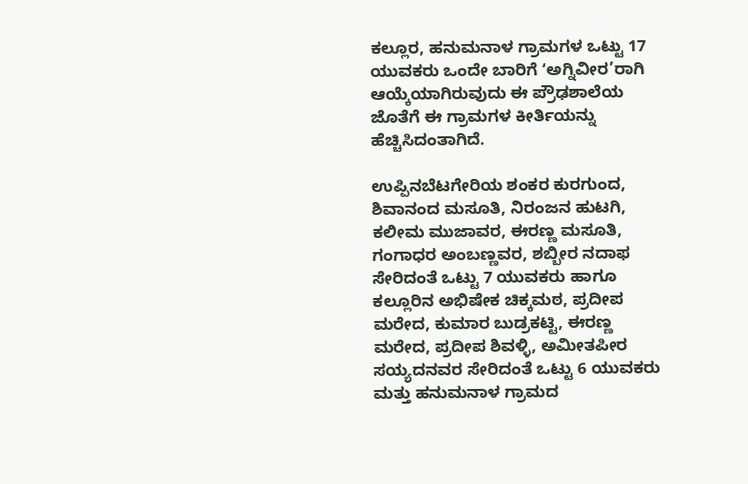ಕಲ್ಲೂರ, ಹನುಮನಾಳ ಗ್ರಾಮಗಳ ಒಟ್ಟು 17 ಯುವಕರು ಒಂದೇ ಬಾರಿಗೆ ʻಅಗ್ನಿವೀರ’ರಾಗಿ ಆಯ್ಕೆಯಾಗಿರುವುದು ಈ ಪ್ರೌಢಶಾಲೆಯ ಜೊತೆಗೆ ಈ ಗ್ರಾಮಗಳ ಕೀರ್ತಿಯನ್ನು ಹೆಚ್ಚಿಸಿದಂತಾಗಿದೆ.

ಉಪ್ಪಿನಬೆಟಗೇರಿಯ ಶಂಕರ ಕುರಗುಂದ, ಶಿವಾನಂದ ಮಸೂತಿ, ನಿರಂಜನ ಹುಟಗಿ, ಕಲೀಮ ಮುಜಾವರ, ಈರಣ್ಣ ಮಸೂತಿ, ಗಂಗಾಧರ ಅಂಬಣ್ಣವರ, ಶಬ್ಬೀರ ನದಾಫ ಸೇರಿದಂತೆ ಒಟ್ಟು 7 ಯುವಕರು ಹಾಗೂ ಕಲ್ಲೂರಿನ ಅಭಿಷೇಕ ಚಿಕ್ಕಮಠ, ಪ್ರದೀಪ ಮರೇದ, ಕುಮಾರ ಬುಡ್ರಕಟ್ಟಿ, ಈರಣ್ಣ ಮರೇದ, ಪ್ರದೀಪ ಶಿವಳ್ಳಿ, ಅಮೀತಪೀರ ಸಯ್ಯದನವರ ಸೇರಿದಂತೆ ಒಟ್ಟು 6 ಯುವಕರು ಮತ್ತು ಹನುಮನಾಳ ಗ್ರಾಮದ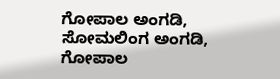ಗೋಪಾಲ ಅಂಗಡಿ, ಸೋಮಲಿಂಗ ಅಂಗಡಿ, ಗೋಪಾಲ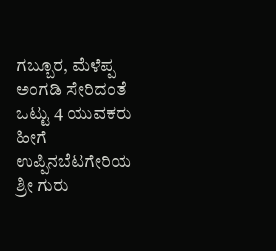ಗಬ್ಬೂರ, ಮೆಳೆಪ್ಪ ಅಂಗಡಿ ಸೇರಿದಂತೆ ಒಟ್ಟು 4 ಯುವಕರು ಹೀಗೆ ಉಪ್ಪಿನಬೆಟಗೇರಿಯ ಶ್ರೀ ಗುರು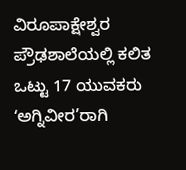ವಿರೂಪಾಕ್ಷೇಶ್ವರ ಪ್ರೌಢಶಾಲೆಯಲ್ಲಿ ಕಲಿತ ಒಟ್ಟು 17 ಯುವಕರು ʻಅಗ್ನಿವೀರ’ರಾಗಿ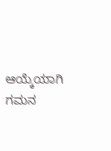ಆಯ್ಕೆಯಾಗಿ ಗಮನ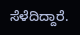ಸೆಳೆದಿದ್ದಾರೆ.